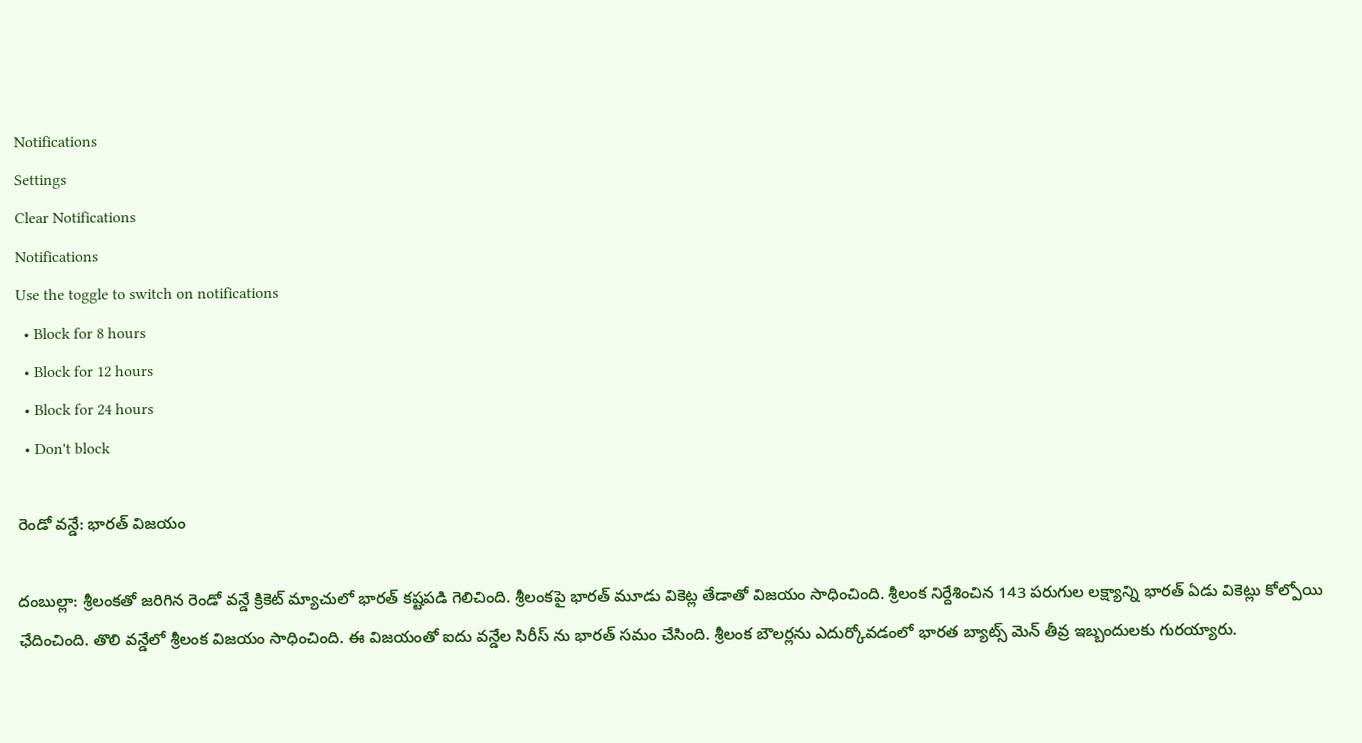Notifications
Settings
Clear Notifications
Notifications
Use the toggle to switch on notifications
  • Block for 8 hours
  • Block for 12 hours
  • Block for 24 hours
  • Don't block

రెండో వన్డే: భారత్ విజయం

దంబుల్లా: శ్రీలంకతో జరిగిన రెండో వన్డే క్రికెట్ మ్యాచులో భారత్ కష్టపడి గెలిచింది. శ్రీలంకపై భారత్ మూడు వికెట్ల తేడాతో విజయం సాధించింది. శ్రీలంక నిర్దేశించిన 143 పరుగుల లక్ష్యాన్ని భారత్ ఏడు వికెట్లు కోల్పోయి ఛేదించింది. తొలి వన్డేలో శ్రీలంక విజయం సాధించింది. ఈ విజయంతో ఐదు వన్డేల సిరీస్ ను భారత్ సమం చేసింది. శ్రీలంక బౌలర్లను ఎదుర్కోవడంలో భారత బ్యాట్స్ మెన్ తీవ్ర ఇబ్బందులకు గురయ్యారు.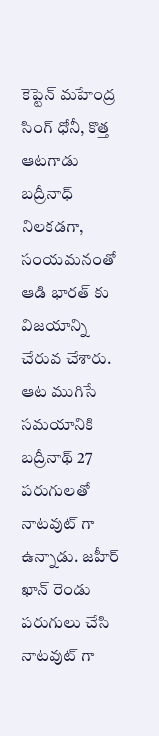కెప్టెన్ మహేంద్ర సింగ్ ధోనీ, కొత్త ఆటగాడు బద్రీనాధ్ నిలకడగా, సంయమనంతో ఆడి భారత్ కు విజయాన్ని చేరువ చేశారు. ఆట ముగిసే సమయానికి బద్రీనాథ్ 27 పరుగులతో నాటవుట్ గా ఉన్నాడు. జహీర్ ఖాన్ రెండు పరుగులు చేసి నాటవుట్ గా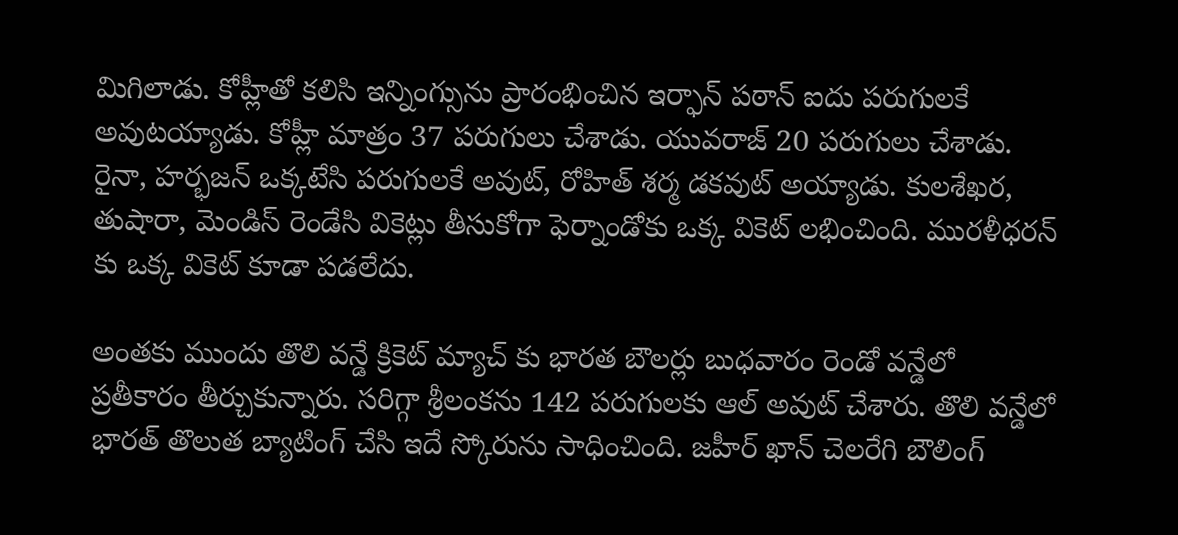మిగిలాడు. కోహ్లీతో కలిసి ఇన్నింగ్సును ప్రారంభించిన ఇర్ఫాన్ పఠాన్ ఐదు పరుగులకే అవుటయ్యాడు. కోహ్లీ మాత్రం 37 పరుగులు చేశాడు. యువరాజ్ 20 పరుగులు చేశాడు. రైనా, హర్భజన్ ఒక్కటేసి పరుగులకే అవుట్, రోహిత్ శర్మ డకవుట్ అయ్యాడు. కులశేఖర, తుషారా, మెండిస్ రెండేసి వికెట్లు తీసుకోగా ఫెర్నాండోకు ఒక్క వికెట్ లభించింది. మురళీధరన్ కు ఒక్క వికెట్ కూడా పడలేదు.

అంతకు ముందు తొలి వన్డే క్రికెట్ మ్యాచ్ కు భారత బౌలర్లు బుధవారం రెండో వన్డేలో ప్రతీకారం తీర్చుకున్నారు. సరిగ్గా శ్రీలంకను 142 పరుగులకు ఆల్ అవుట్ చేశారు. తొలి వన్డేలో భారత్ తొలుత బ్యాటింగ్ చేసి ఇదే స్కోరును సాధించింది. జహీర్ ఖాన్ చెలరేగి బౌలింగ్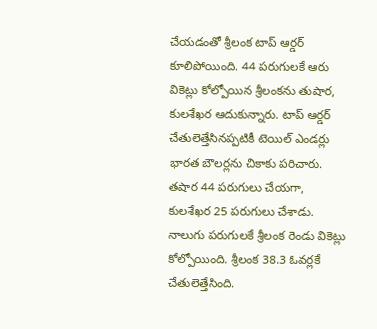చేయడంతో శ్రీలంక టాప్ ఆర్డర్ కూలిపోయింది. 44 పరుగులకే ఆరు వికెట్లు కోల్పోయిన శ్రీలంకను తుషార, కులశేఖర ఆదుకున్నారు. టాప్ ఆర్డర్ చేతులెత్తేసినప్పటికీ టెయిల్ ఎండర్లు భారత బౌలర్లను చికాకు పరిచారు. తషార 44 పరుగులు చేయగా, కులశేఖర 25 పరుగులు చేశాడు. నాలుగు పరుగులకే శ్రీలంక రెండు వికెట్లు కోల్పోయింది. శ్రీలంక 38.3 ఓవర్లకే చేతులెత్తేసింది.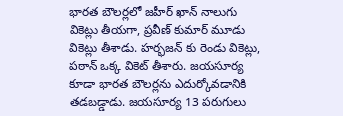భారత బౌలర్లలో జహీర్ ఖాన్ నాలుగు వికెట్లు తీయగా, ప్రవీణ్ కుమార్ మూడు వికెట్లు తీశాడు. హర్భజన్ కు రెండు వికెట్లు, పఠాన్ ఒక్క వికెట్ తీశారు. జయసూర్య కూడా భారత బౌలర్లను ఎదుర్కోవడానికి తడబడ్డాడు. జయసూర్య 13 పరుగులు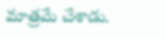మాత్రమే చేశాడు.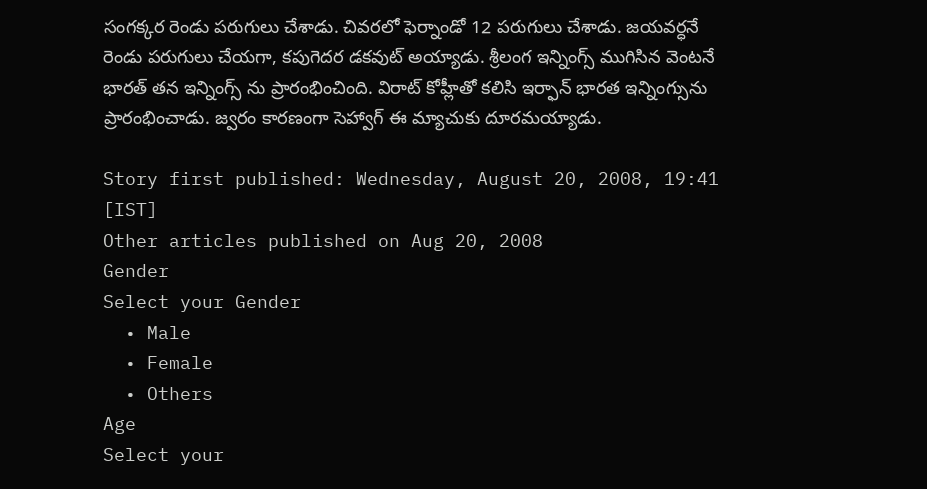సంగక్కర రెండు పరుగులు చేశాడు. చివరలో ఫెర్నాండో 12 పరుగులు చేశాడు. జయవర్ధనే రెండు పరుగులు చేయగా, కపుగెదర డకవుట్ అయ్యాడు. శ్రీలంగ ఇన్నింగ్స్ ముగిసిన వెంటనే భారత్ తన ఇన్నింగ్స్ ను ప్రారంభించింది. విరాట్ కోహ్లీతో కలిసి ఇర్ఫాన్ భారత ఇన్నింగ్సును ప్రారంభించాడు. జ్వరం కారణంగా సెహ్వాగ్ ఈ మ్యాచుకు దూరమయ్యాడు.

Story first published: Wednesday, August 20, 2008, 19:41 [IST]
Other articles published on Aug 20, 2008
Gender
Select your Gender
  • Male
  • Female
  • Others
Age
Select your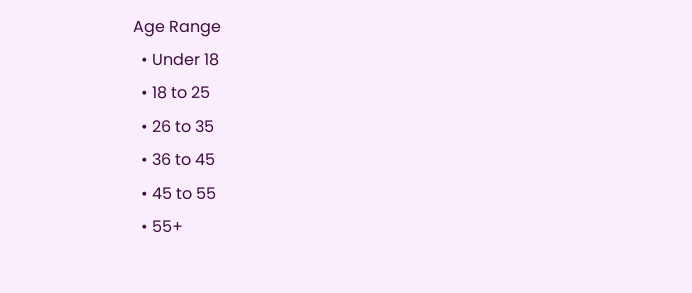Age Range
  • Under 18
  • 18 to 25
  • 26 to 35
  • 36 to 45
  • 45 to 55
  • 55+